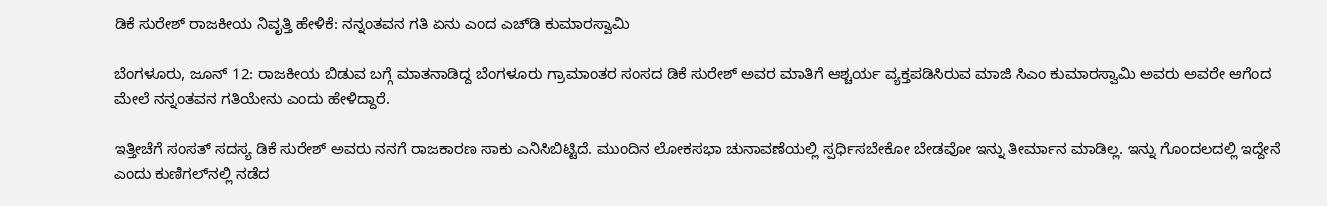ಡಿಕೆ ಸುರೇಶ್‌ ರಾಜಕೀಯ ನಿವೃತ್ತಿ ಹೇಳಿಕೆ: ನನ್ನಂತವನ ಗತಿ ಏನು ಎಂದ ಎಚ್‌ಡಿ ಕುಮಾರಸ್ವಾಮಿ

ಬೆಂಗಳೂರು, ಜೂನ್‌ 12: ರಾಜಕೀಯ ಬಿಡುವ ಬಗ್ಗೆ ಮಾತನಾಡಿದ್ದ ಬೆಂಗಳೂರು ಗ್ರಾಮಾಂತರ ಸಂಸದ ಡಿಕೆ ಸುರೇಶ್‌ ಅವರ ಮಾತಿಗೆ ಆಶ್ಚರ್ಯ ವ್ಯಕ್ತಪಡಿಸಿರುವ ಮಾಜಿ ಸಿಎಂ ಕುಮಾರಸ್ವಾಮಿ ಅವರು ಅವರೇ ಆಗೆಂದ ಮೇಲೆ ನನ್ನಂತವನ ಗತಿಯೇನು ಎಂದು ಹೇಳಿದ್ದಾರೆ.

ಇತ್ತೀಚೆಗೆ ಸಂಸತ್‌ ಸದಸ್ಯ ಡಿಕೆ ಸುರೇಶ್‌ ಅವರು ನನಗೆ ರಾಜಕಾರಣ ಸಾಕು ಎನಿಸಿಬಿಟ್ಟಿದೆ. ಮುಂದಿನ ಲೋಕಸಭಾ ಚುನಾವಣೆಯಲ್ಲಿ ಸ್ಪರ್ಧಿಸಬೇಕೋ ಬೇಡವೋ ಇನ್ನು ತೀರ್ಮಾನ ಮಾಡಿಲ್ಲ. ಇನ್ನು ಗೊಂದಲದಲ್ಲಿ ಇದ್ದೇನೆ ಎಂದು ಕುಣಿಗಲ್‌ನಲ್ಲಿ ನಡೆದ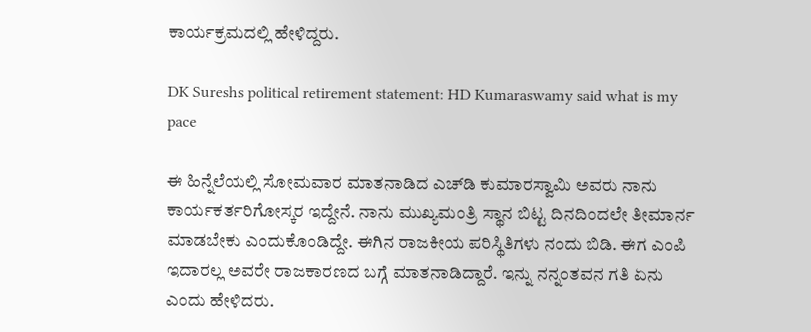ಕಾರ್ಯಕ್ರಮದಲ್ಲಿ ಹೇಳಿದ್ದರು.

DK Sureshs political retirement statement: HD Kumaraswamy said what is my pace

ಈ ಹಿನ್ನೆಲೆಯಲ್ಲಿ ಸೋಮವಾರ ಮಾತನಾಡಿದ ಎಚ್‌ಡಿ ಕುಮಾರಸ್ವಾಮಿ ಅವರು ನಾನು ಕಾರ್ಯಕರ್ತರಿಗೋಸ್ಕರ ಇದ್ದೇನೆ. ನಾನು ಮುಖ್ಯಮಂತ್ರಿ ಸ್ಥಾನ ಬಿಟ್ಟ ದಿನದಿಂದಲೇ ತೀಮಾರ್ನ ಮಾಡಬೇಕು ಎಂದುಕೊಂಡಿದ್ದೇ. ಈಗಿನ ರಾಜಕೀಯ ಪರಿಸ್ಥಿತಿಗಳು ನಂದು ಬಿಡಿ. ಈಗ ಎಂಪಿ ಇದಾರಲ್ಲ ಅವರೇ ರಾಜಕಾರಣದ ಬಗ್ಗೆ ಮಾತನಾಡಿದ್ದಾರೆ. ಇನ್ನು ನನ್ನಂತವನ ಗತಿ ಏನು ಎಂದು ಹೇಳಿದರು.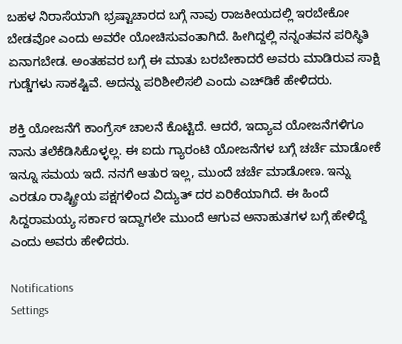ಬಹಳ ನಿರಾಸೆಯಾಗಿ ಭ್ರಷ್ಟಾಚಾರದ ಬಗ್ಗೆ ನಾವು ರಾಜಕೀಯದಲ್ಲಿ ಇರಬೇಕೋ ಬೇಡವೋ ಎಂದು ಅವರೇ ಯೋಚಿಸುವಂತಾಗಿದೆ. ಹೀಗಿದ್ದಲ್ಲಿ ನನ್ನಂತವನ ಪರಿಸ್ಥಿತಿ ಏನಾಗಬೇಡ. ಅಂತಹವರ ಬಗ್ಗೆ ಈ ಮಾತು ಬರಬೇಕಾದರೆ ಅವರು ಮಾಡಿರುವ ಸಾಕ್ಷಿ ಗುಡ್ಡೆಗಳು ಸಾಕಷ್ಟಿವೆ. ಅದನ್ನು ಪರಿಶೀಲಿಸಲಿ ಎಂದು ಎಚ್‌ಡಿಕೆ ಹೇಳಿದರು.

ಶಕ್ತಿ ಯೋಜನೆಗೆ ಕಾಂಗ್ರೆಸ್‌ ಚಾಲನೆ ಕೊಟ್ಟಿದೆ. ಆದರೆ, ಇದ್ಯಾವ ಯೋಜನೆಗಳಿಗೂ ನಾನು ತಲೆಕೆಡಿಸಿಕೊಳ್ಳಲ್ಲ. ಈ ಐದು ಗ್ಯಾರಂಟಿ ಯೋಜನೆಗಳ ಬಗ್ಗೆ ಚರ್ಚೆ ಮಾಡೋಕೆ ಇನ್ನೂ ಸಮಯ ಇದೆ. ನನಗೆ ಆತುರ ಇಲ್ಲ, ಮುಂದೆ ಚರ್ಚೆ ಮಾಡೋಣ. ಇನ್ನು ಎರಡೂ ರಾಷ್ಟ್ರೀಯ ಪಕ್ಷಗಳಿಂದ ವಿದ್ಯುತ್ ದರ ಏರಿಕೆಯಾಗಿದೆ. ಈ ಹಿಂದೆ ಸಿದ್ದರಾಮಯ್ಯ ಸರ್ಕಾರ ಇದ್ದಾಗಲೇ ಮುಂದೆ ಆಗುವ ಅನಾಹುತಗಳ ಬಗ್ಗೆ ಹೇಳಿದ್ದೆ ಎಂದು ಅವರು ಹೇಳಿದರು.

Notifications
Settings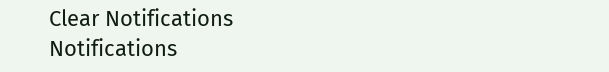Clear Notifications
Notifications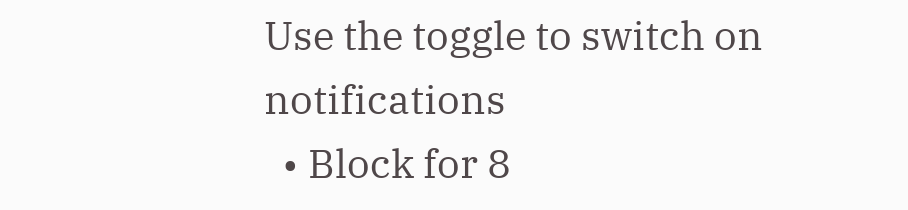Use the toggle to switch on notifications
  • Block for 8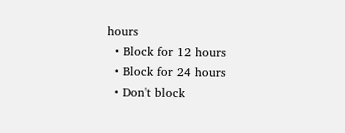hours
  • Block for 12 hours
  • Block for 24 hours
  • Don't block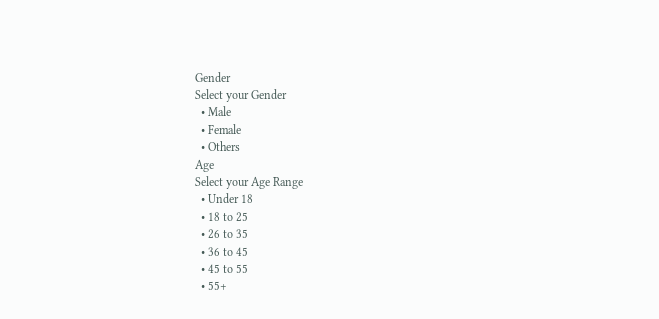Gender
Select your Gender
  • Male
  • Female
  • Others
Age
Select your Age Range
  • Under 18
  • 18 to 25
  • 26 to 35
  • 36 to 45
  • 45 to 55
  • 55+